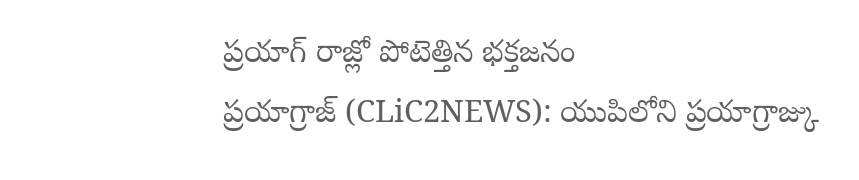ప్రయాగ్ రాజ్లో పోటెత్తిన భక్తజనం
ప్రయాగ్రాజ్ (CLiC2NEWS): యుపిలోని ప్రయాగ్రాజ్కు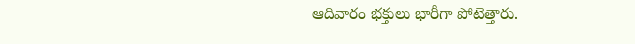ఆదివారం భక్తులు భారీగా పోటెత్తారు.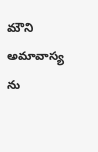మౌని అమావాస్య ను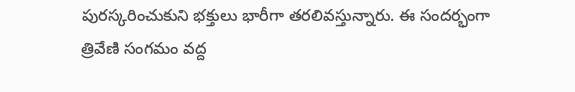పురస్కరించుకుని భక్తులు భారీగా తరలివస్తున్నారు. ఈ సందర్భంగా త్రివేణి సంగమం వద్ద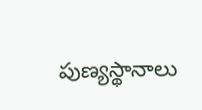పుణ్యస్థానాలు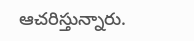ఆచరిస్తున్నారు.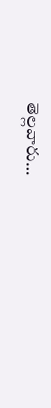తెల్లవారు…